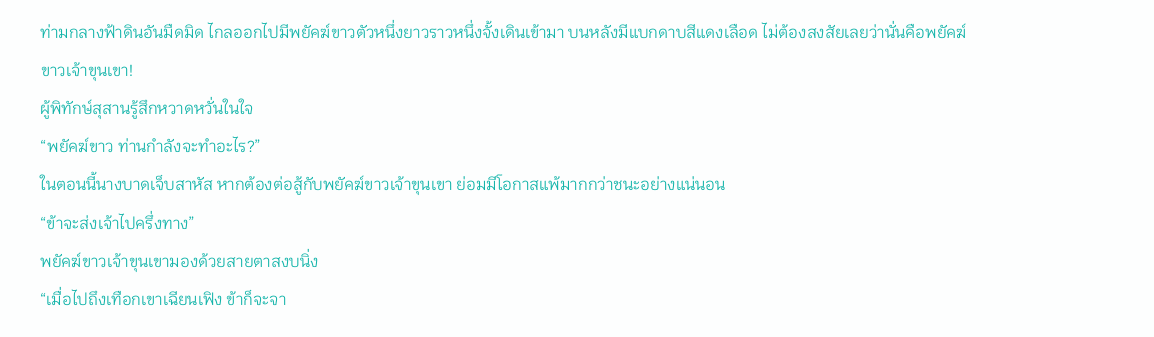ท่ามกลางฟ้าดินอันมืดมิด ไกลออกไปมีพยัคฆ์ขาวตัวหนึ่งยาวราวหนึ่งจั้งเดินเข้ามา บนหลังมีแบกดาบสีแดงเลือด ไม่ต้องสงสัยเลยว่านั่นคือพยัคฆ์ขาวเจ้าขุนเขา!
ผู้พิทักษ์สุสานรู้สึกหวาดหวั่นในใจ
“พยัคฆ์ขาว ท่านกำลังจะทำอะไร?”
ในตอนนี้นางบาดเจ็บสาหัส หากต้องต่อสู้กับพยัคฆ์ขาวเจ้าขุนเขา ย่อมมีโอกาสแพ้มากกว่าชนะอย่างแน่นอน
“ข้าจะส่งเจ้าไปครึ่งทาง”
พยัคฆ์ขาวเจ้าขุนเขามองด้วยสายตาสงบนิ่ง
“เมื่อไปถึงเทือกเขาเฉียนเฟิง ข้าก็จะจา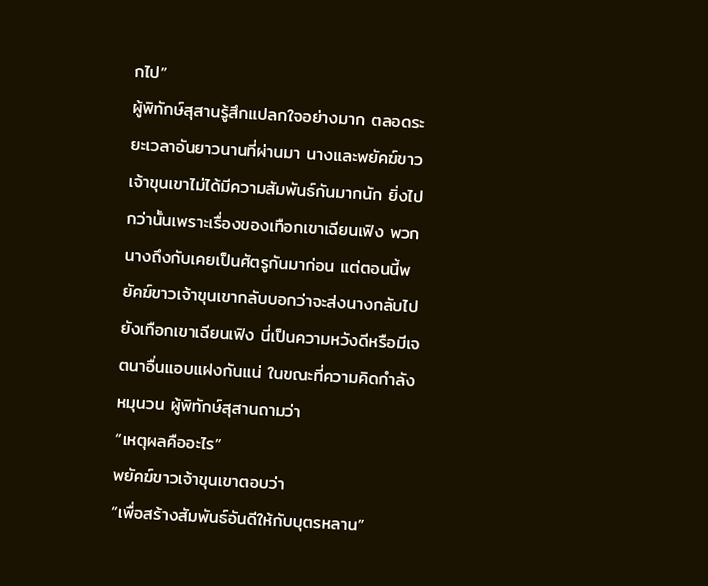กไป”
ผู้พิทักษ์สุสานรู้สึกแปลกใจอย่างมาก ตลอดระยะเวลาอันยาวนานที่ผ่านมา นางและพยัคฆ์ขาวเจ้าขุนเขาไม่ได้มีความสัมพันธ์กันมากนัก ยิ่งไปกว่านั้นเพราะเรื่องของเทือกเขาเฉียนเฟิง พวกนางถึงกับเคยเป็นศัตรูกันมาก่อน แต่ตอนนี้พยัคฆ์ขาวเจ้าขุนเขากลับบอกว่าจะส่งนางกลับไปยังเทือกเขาเฉียนเฟิง นี่เป็นความหวังดีหรือมีเจตนาอื่นแอบแฝงกันแน่ ในขณะที่ความคิดกำลังหมุนวน ผู้พิทักษ์สุสานถามว่า
“เหตุผลคืออะไร”
พยัคฆ์ขาวเจ้าขุนเขาตอบว่า
“เพื่อสร้างสัมพันธ์อันดีให้กับบุตรหลาน”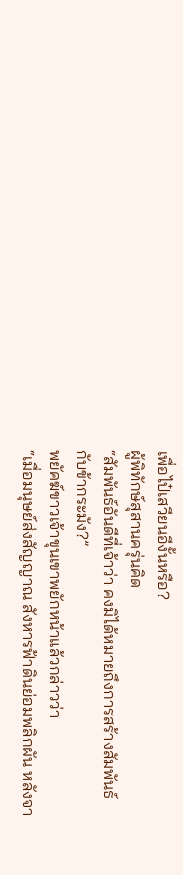เพื่อไป๋เสวียนอีงั้นหรือ?
ผู้พิทักษ์สุสานครุ่นคิด
“สัมพันธ์อันดีที่เจ้าว่า คงมิได้หมายถึงการสร้างสัมพันธ์กับข้ากระมัง?”
พยัคฆ์ขาวเจ้าขุนเขาพยักหน้าแล้วกล่าวว่า
“เมื่อมนุษย์ส่งสัญญาณ สังหารฟ้าดินย่อมพลิกผัน หลังจา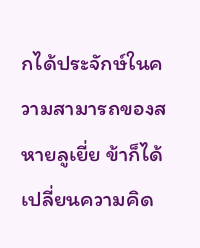กได้ประจักษ์ในความสามารถของสหายลูเยี่ย ข้าก็ได้เปลี่ยนความคิด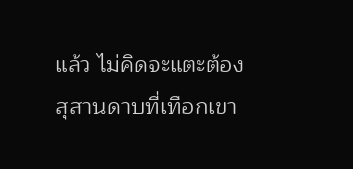แล้ว ไม่คิดจะแตะต้องสุสานดาบที่เทือกเขา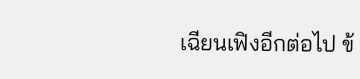เฉียนเฟิงอีกต่อไป ข้